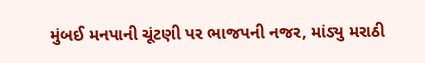મુંબઈ મનપાની ચૂંટણી પર ભાજપની નજર, માંડ્યુ મરાઠી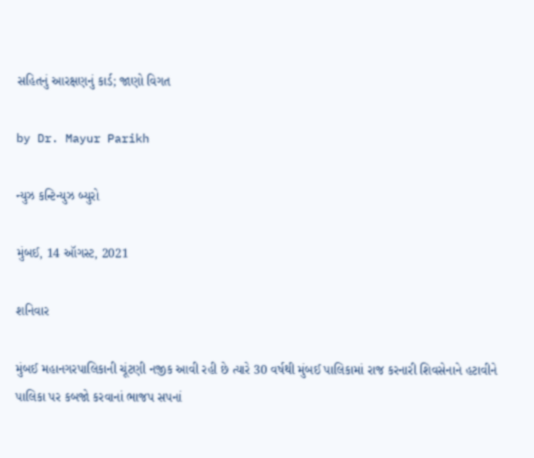સહિતનું આરક્ષણનું કાર્ડ; જાણો વિગત

by Dr. Mayur Parikh

ન્યુઝ કન્ટિન્યુઝ બ્યુરો

મુંબઈ, 14 ઑગસ્ટ, 2021

શનિવાર

મુંબઈ મહાનગરપાલિકાની ચૂંટણી નજીક આવી રહી છે ત્યારે 30 વર્ષથી મુંબઈ પાલિકામાં રાજ કરનારી શિવસેનાને હટાવીને પાલિકા પર કબજો કરવાનાં ભાજપ સપનાં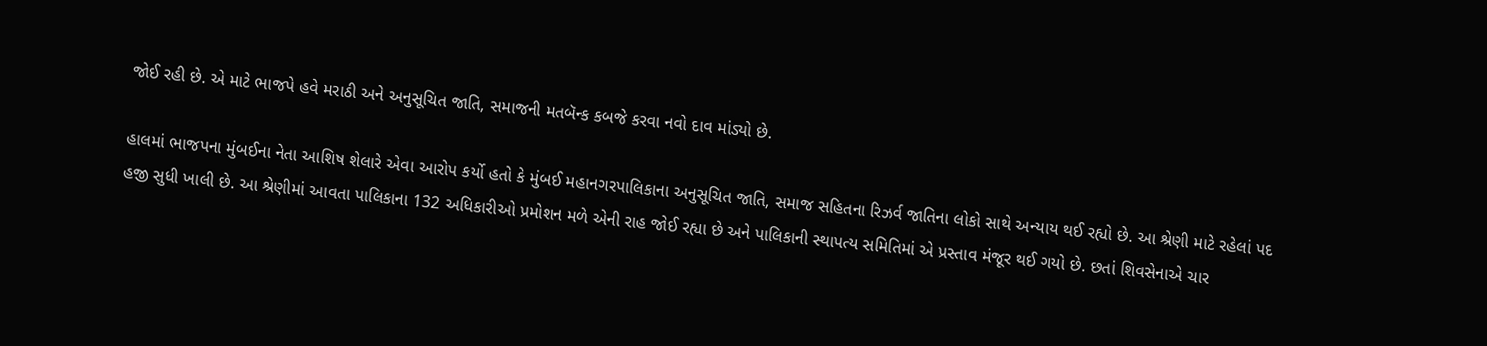જોઈ રહી છે. એ માટે ભાજપે હવે મરાઠી અને અનુસૂચિત જાતિ, સમાજની મતબૅન્ક કબજે કરવા નવો દાવ માંડ્યો છે.

હાલમાં ભાજપના મુંબઈના નેતા આશિષ શેલારે એવા આરોપ કર્યો હતો કે મુંબઈ મહાનગરપાલિકાના અનુસૂચિત જાતિ, સમાજ સહિતના રિઝર્વ જાતિના લોકો સાથે અન્યાય થઈ રહ્યો છે. આ શ્રેણી માટે રહેલાં પદ હજી સુધી ખાલી છે. આ શ્રેણીમાં આવતા પાલિકાના 132 અધિકારીઓ પ્રમોશન મળે એની રાહ જોઈ રહ્યા છે અને પાલિકાની સ્થાપત્ય સમિતિમાં એ પ્રસ્તાવ મંજૂર થઈ ગયો છે. છતાં શિવસેનાએ ચાર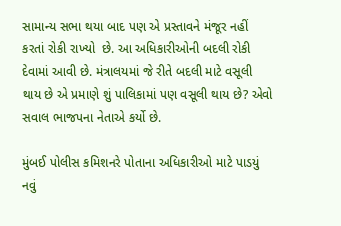સામાન્ય સભા થયા બાદ પણ એ પ્રસ્તાવને મંજૂર નહીં કરતાં રોકી રાખ્યો  છે. આ અધિકારીઓની બદલી રોકી દેવામાં આવી છે. મંત્રાલયમાં જે રીતે બદલી માટે વસૂલી થાય છે એ પ્રમાણે શું પાલિકામાં પણ વસૂલી થાય છે? એવો સવાલ ભાજપના નેતાએ કર્યો છે.

મુંબઈ પોલીસ કમિશનરે પોતાના અધિકારીઓ માટે પાડયું નવું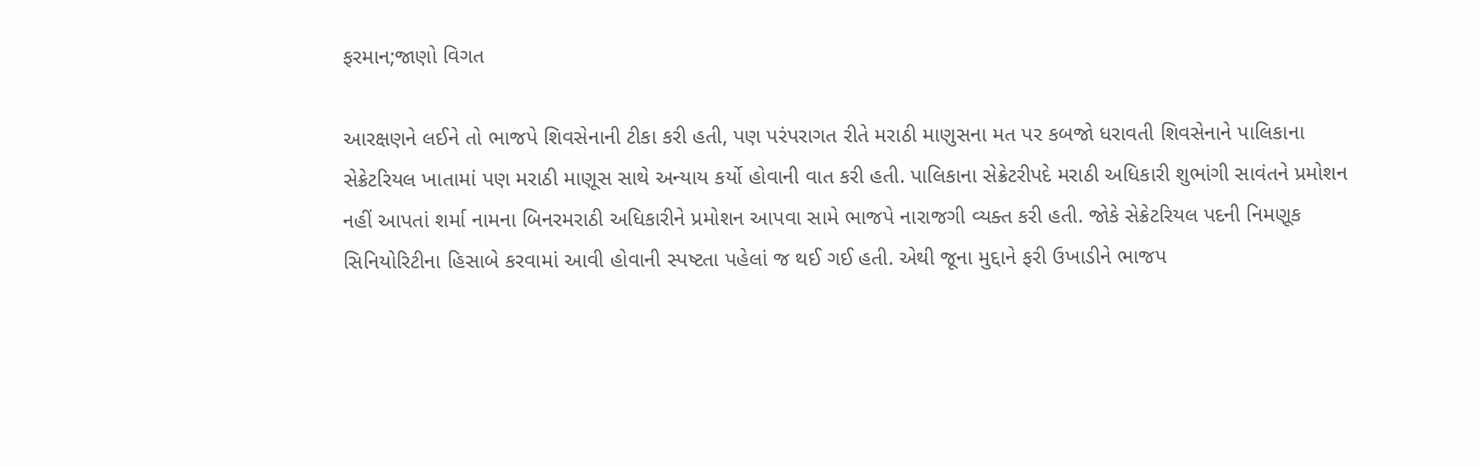ફરમાન;જાણો વિગત

આરક્ષણને લઈને તો ભાજપે શિવસેનાની ટીકા કરી હતી, પણ પરંપરાગત રીતે મરાઠી માણુસના મત પર કબજો ધરાવતી શિવસેનાને પાલિકાના સેક્રેટરિયલ ખાતામાં પણ મરાઠી માણૂસ સાથે અન્યાય કર્યો હોવાની વાત કરી હતી. પાલિકાના સેક્રેટરીપદે મરાઠી અધિકારી શુભાંગી સાવંતને પ્રમોશન નહીં આપતાં શર્મા નામના બિનરમરાઠી અધિકારીને પ્રમોશન આપવા સામે ભાજપે નારાજગી વ્યક્ત કરી હતી. જોકે સેક્રેટરિયલ પદની નિમણૂક સિનિયોરિટીના હિસાબે કરવામાં આવી હોવાની સ્પષ્ટતા પહેલાં જ થઈ ગઈ હતી. એથી જૂના મુદ્દાને ફરી ઉખાડીને ભાજપ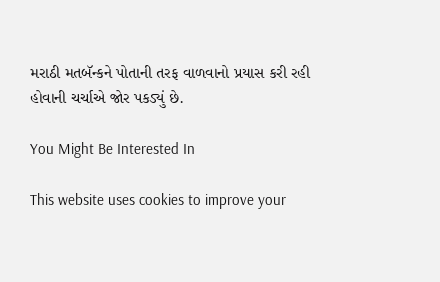મરાઠી મતબૅન્કને પોતાની તરફ વાળવાનો પ્રયાસ કરી રહી હોવાની ચર્ચાએ જોર પકડ્યું છે.

You Might Be Interested In

This website uses cookies to improve your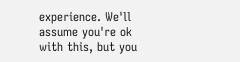experience. We'll assume you're ok with this, but you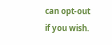can opt-out if you wish.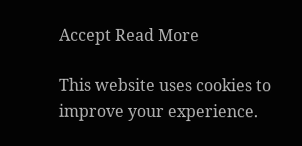Accept Read More

This website uses cookies to improve your experience.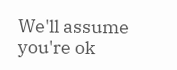We'll assume you're ok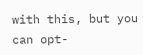with this, but you can opt-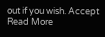out if you wish. Accept Read More